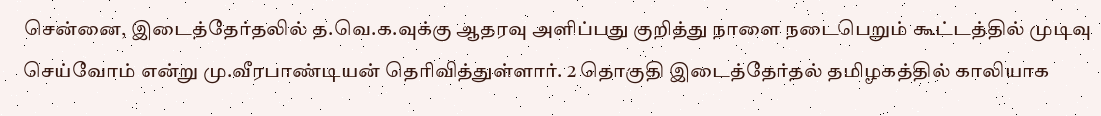சென்னை, இடைத்தேர்தலில் த.வெ.க.வுக்கு ஆதரவு அளிப்பது குறித்து நாளை நடைபெறும் கூட்டத்தில் முடிவு செய்வோம் என்று மு.வீரபாண்டியன் தெரிவித்துள்ளார். 2 தொகுதி இடைத்தேர்தல் தமிழகத்தில் காலியாக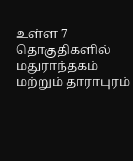உள்ள 7 தொகுதிகளில் மதுராந்தகம் மற்றும் தாராபுரம்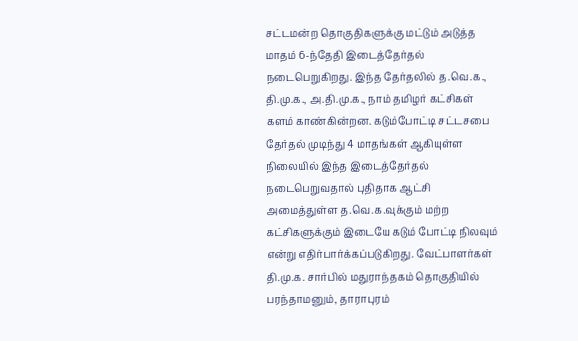சட்டமன்ற தொகுதிகளுக்கு மட்டும் அடுத்த மாதம் 6-ந்தேதி இடைத்தேர்தல் நடைபெறுகிறது. இந்த தேர்தலில் த.வெ.க., தி.மு.க., அ.தி.மு.க., நாம் தமிழர் கட்சிகள் களம் காண்கின்றன. கடும்போட்டி சட்டசபை தேர்தல் முடிந்து 4 மாதங்கள் ஆகியுள்ள நிலையில் இந்த இடைத்தேர்தல் நடைபெறுவதால் புதிதாக ஆட்சி அமைத்துள்ள த.வெ.க.வுக்கும் மற்ற கட்சிகளுக்கும் இடையே கடும் போட்டி நிலவும் என்று எதிர்பார்க்கப்படுகிறது. வேட்பாளர்கள் தி.மு.க. சார்பில் மதுராந்தகம் தொகுதியில் பரந்தாமனும், தாராபுரம்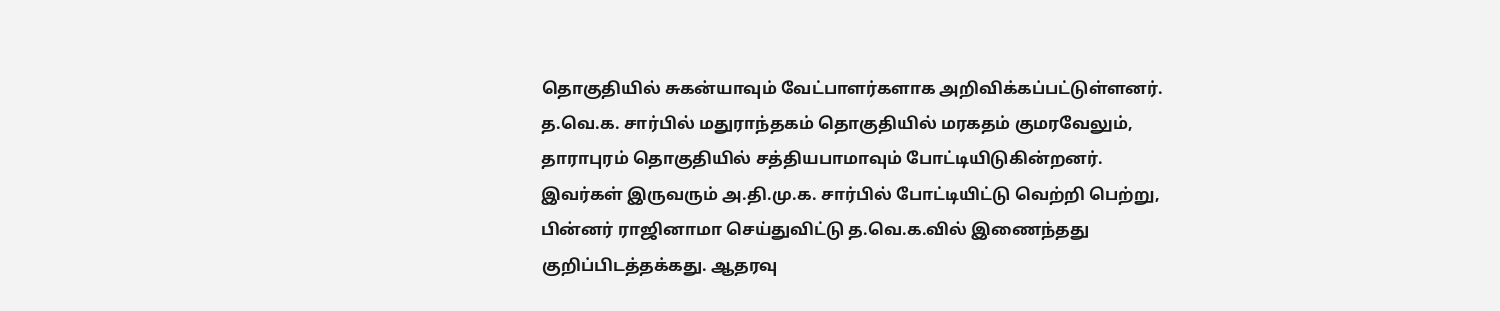தொகுதியில் சுகன்யாவும் வேட்பாளர்களாக அறிவிக்கப்பட்டுள்ளனர். த.வெ.க. சார்பில் மதுராந்தகம் தொகுதியில் மரகதம் குமரவேலும், தாராபுரம் தொகுதியில் சத்தியபாமாவும் போட்டியிடுகின்றனர். இவர்கள் இருவரும் அ.தி.மு.க. சார்பில் போட்டியிட்டு வெற்றி பெற்று, பின்னர் ராஜினாமா செய்துவிட்டு த.வெ.க.வில் இணைந்தது குறிப்பிடத்தக்கது. ஆதரவு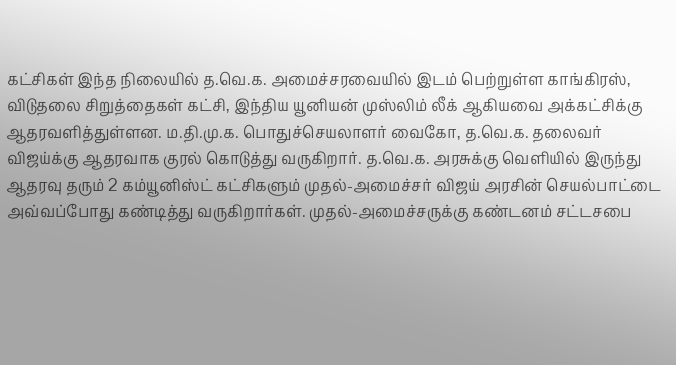கட்சிகள் இந்த நிலையில் த.வெ.க. அமைச்சரவையில் இடம் பெற்றுள்ள காங்கிரஸ், விடுதலை சிறுத்தைகள் கட்சி, இந்திய யூனியன் முஸ்லிம் லீக் ஆகியவை அக்கட்சிக்கு ஆதரவளித்துள்ளன. ம.தி.மு.க. பொதுச்செயலாளர் வைகோ, த.வெ.க. தலைவர் விஜய்க்கு ஆதரவாக குரல் கொடுத்து வருகிறார். த.வெ.க. அரசுக்கு வெளியில் இருந்து ஆதரவு தரும் 2 கம்யூனிஸ்ட் கட்சிகளும் முதல்-அமைச்சர் விஜய் அரசின் செயல்பாட்டை அவ்வப்போது கண்டித்து வருகிறார்கள். முதல்-அமைச்சருக்கு கண்டனம் சட்டசபை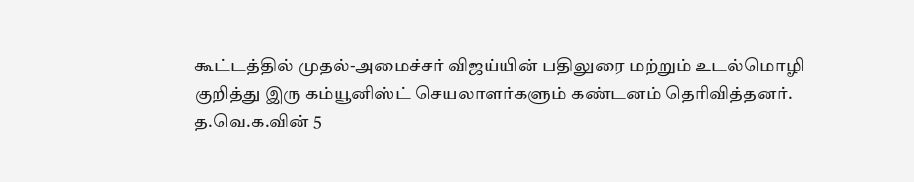கூட்டத்தில் முதல்-அமைச்சர் விஜய்யின் பதிலுரை மற்றும் உடல்மொழி குறித்து இரு கம்யூனிஸ்ட் செயலாளர்களும் கண்டனம் தெரிவித்தனர். த.வெ.க.வின் 5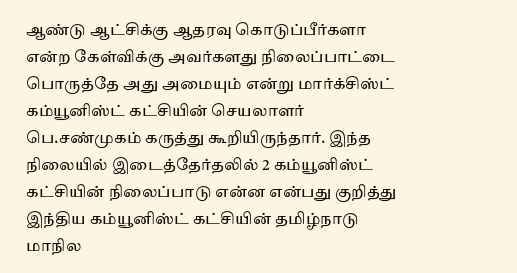ஆண்டு ஆட்சிக்கு ஆதரவு கொடுப்பீர்களா என்ற கேள்விக்கு அவர்களது நிலைப்பாட்டை பொருத்தே அது அமையும் என்று மார்க்சிஸ்ட் கம்யூனிஸ்ட் கட்சியின் செயலாளர் பெ.சண்முகம் கருத்து கூறியிருந்தார். இந்த நிலையில் இடைத்தேர்தலில் 2 கம்யூனிஸ்ட் கட்சியின் நிலைப்பாடு என்ன என்பது குறித்து இந்திய கம்யூனிஸ்ட் கட்சியின் தமிழ்நாடு மாநில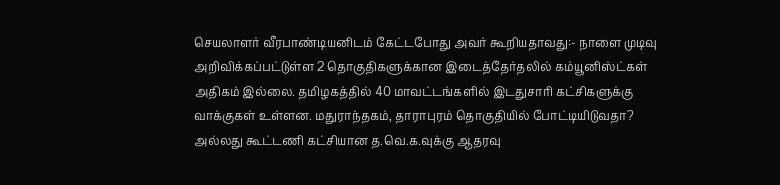செயலாளர் வீரபாண்டியனிடம் கேட்டபோது அவர் கூறியதாவது:- நாளை முடிவு அறிவிக்கப்பட்டுள்ள 2 தொகுதிகளுக்கான இடைத்தேர்தலில் கம்யூனிஸ்ட்கள் அதிகம் இல்லை. தமிழகத்தில் 40 மாவட்டங்களில் இடதுசாரி கட்சிகளுக்கு வாக்குகள் உள்ளன. மதுராந்தகம், தாராபுரம் தொகுதியில் போட்டியிடுவதா? அல்லது கூட்டணி கட்சியான த.வெ.க.வுக்கு ஆதரவு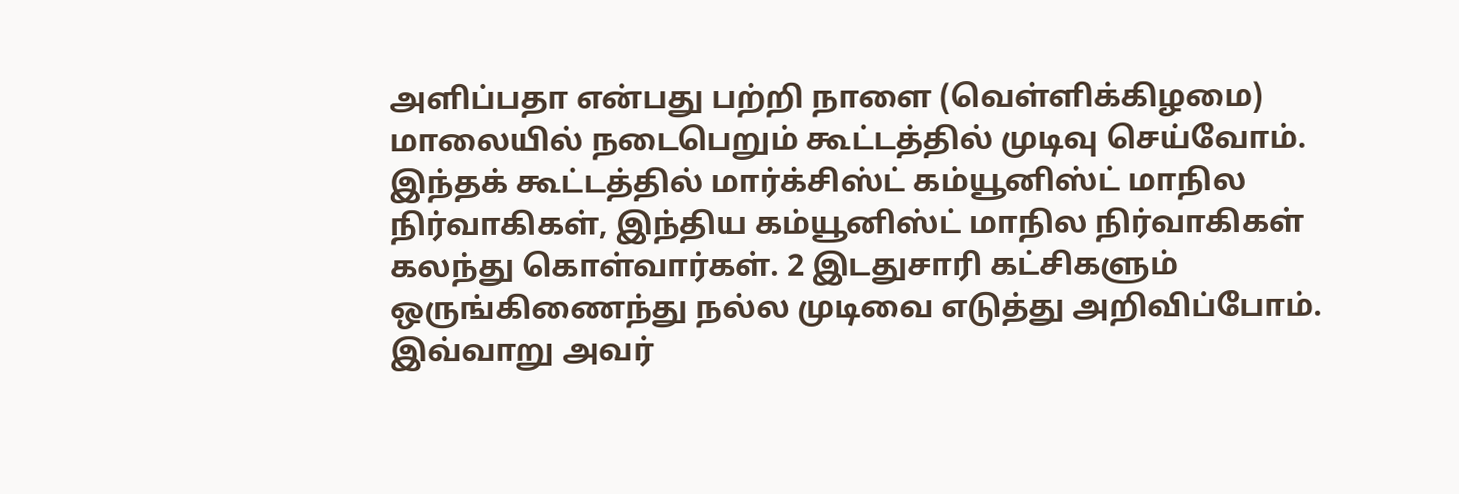அளிப்பதா என்பது பற்றி நாளை (வெள்ளிக்கிழமை) மாலையில் நடைபெறும் கூட்டத்தில் முடிவு செய்வோம். இந்தக் கூட்டத்தில் மார்க்சிஸ்ட் கம்யூனிஸ்ட் மாநில நிர்வாகிகள், இந்திய கம்யூனிஸ்ட் மாநில நிர்வாகிகள் கலந்து கொள்வார்கள். 2 இடதுசாரி கட்சிகளும் ஒருங்கிணைந்து நல்ல முடிவை எடுத்து அறிவிப்போம். இவ்வாறு அவர்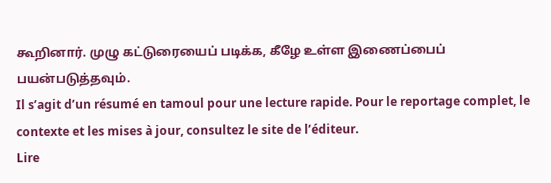கூறினார். முழு கட்டுரையைப் படிக்க, கீழே உள்ள இணைப்பைப் பயன்படுத்தவும்.
Il s’agit d’un résumé en tamoul pour une lecture rapide. Pour le reportage complet, le contexte et les mises à jour, consultez le site de l’éditeur.
Lire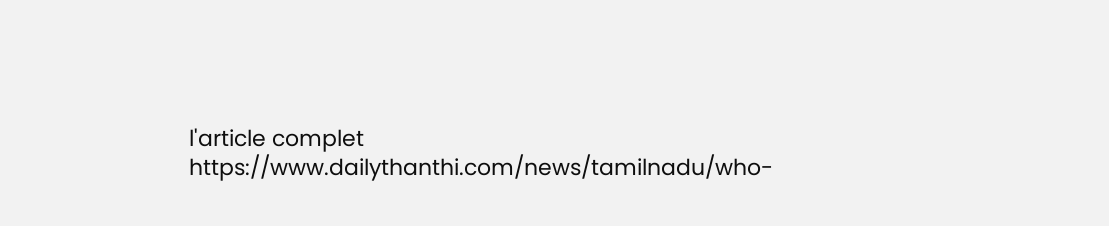l'article complet
https://www.dailythanthi.com/news/tamilnadu/who-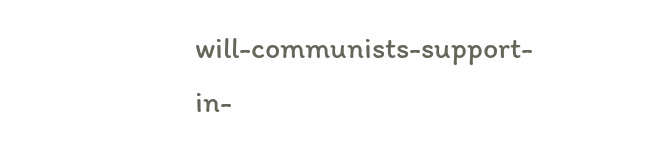will-communists-support-in-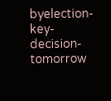byelection-key-decision-tomorrow